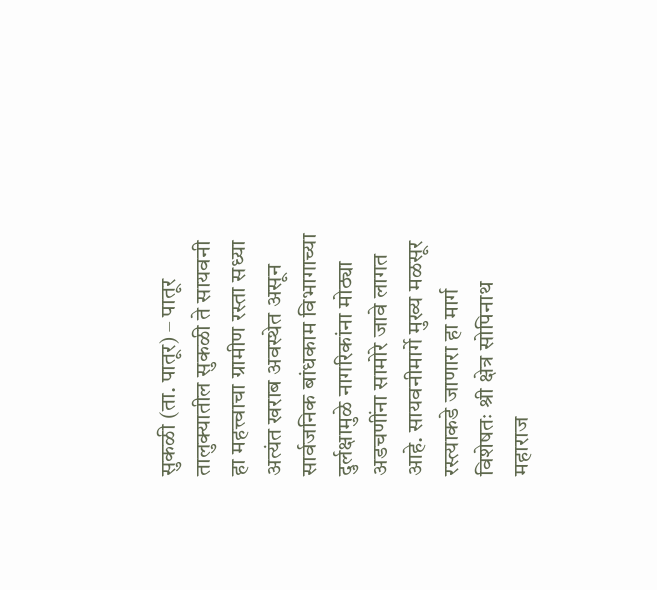सुकळी (ता. पातूर) – पातूर तालुक्यातील सुकळी ते सायवनी हा महत्त्वाचा ग्रामीण रस्ता सध्या अत्यंत खराब अवस्थेत असून सार्वजनिक बांधकाम विभागाच्या दुर्लक्षामुळे नागरिकांना मोठ्या अडचणींना सामोरे जावे लागत आहे. सायवनीमार्गे मुख्य मळसूर रस्त्याकडे जाणारा हा मार्ग विशेषतः श्री क्षेत्र सोपिनाथ महाराज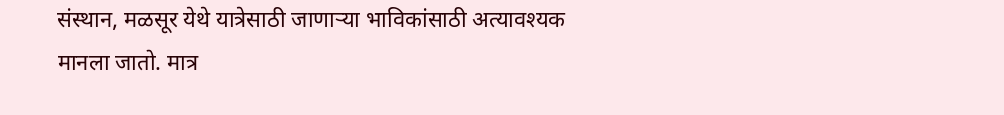संस्थान, मळसूर येथे यात्रेसाठी जाणाऱ्या भाविकांसाठी अत्यावश्यक मानला जातो. मात्र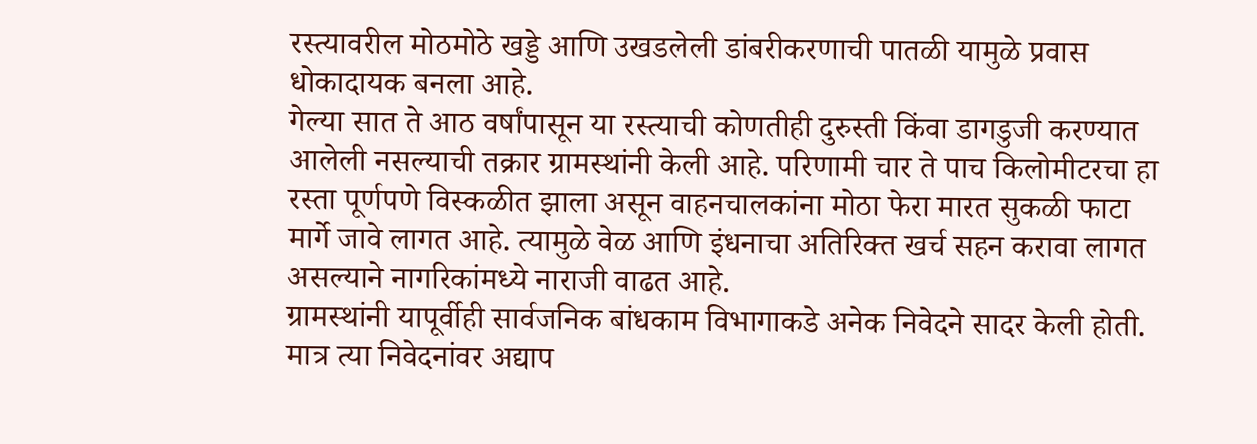रस्त्यावरील मोठमोठे खड्डे आणि उखडलेली डांबरीकरणाची पातळी यामुळे प्रवास धोकादायक बनला आहे.
गेल्या सात ते आठ वर्षांपासून या रस्त्याची कोणतीही दुरुस्ती किंवा डागडुजी करण्यात आलेली नसल्याची तक्रार ग्रामस्थांनी केली आहे. परिणामी चार ते पाच किलोमीटरचा हा रस्ता पूर्णपणे विस्कळीत झाला असून वाहनचालकांना मोठा फेरा मारत सुकळी फाटा मार्गे जावे लागत आहे. त्यामुळे वेळ आणि इंधनाचा अतिरिक्त खर्च सहन करावा लागत असल्याने नागरिकांमध्ये नाराजी वाढत आहे.
ग्रामस्थांनी यापूर्वीही सार्वजनिक बांधकाम विभागाकडे अनेक निवेदने सादर केली होती. मात्र त्या निवेदनांवर अद्याप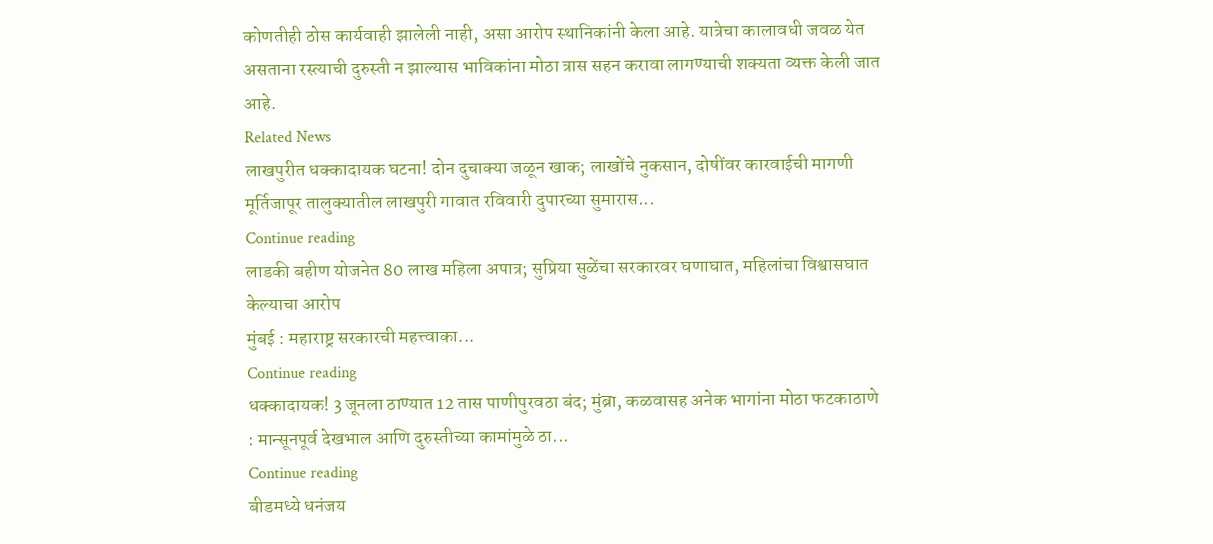कोणतीही ठोस कार्यवाही झालेली नाही, असा आरोप स्थानिकांनी केला आहे. यात्रेचा कालावधी जवळ येत असताना रस्त्याची दुरुस्ती न झाल्यास भाविकांना मोठा त्रास सहन करावा लागण्याची शक्यता व्यक्त केली जात आहे.
Related News
लाखपुरीत धक्कादायक घटना! दोन दुचाक्या जळून खाक; लाखोंचे नुकसान, दोषींवर कारवाईची मागणी
मूर्तिजापूर तालुक्यातील लाखपुरी गावात रविवारी दुपारच्या सुमारास...
Continue reading
लाडकी बहीण योजनेत 80 लाख महिला अपात्र; सुप्रिया सुळेंचा सरकारवर घणाघात, महिलांचा विश्वासघात केल्याचा आरोप
मुंबई : महाराष्ट्र सरकारची महत्त्वाका...
Continue reading
धक्कादायक! 3 जूनला ठाण्यात 12 तास पाणीपुरवठा बंद; मुंब्रा, कळवासह अनेक भागांना मोठा फटकाठाणे : मान्सूनपूर्व देखभाल आणि दुरुस्तीच्या कामांमुळे ठा...
Continue reading
बीडमध्ये धनंजय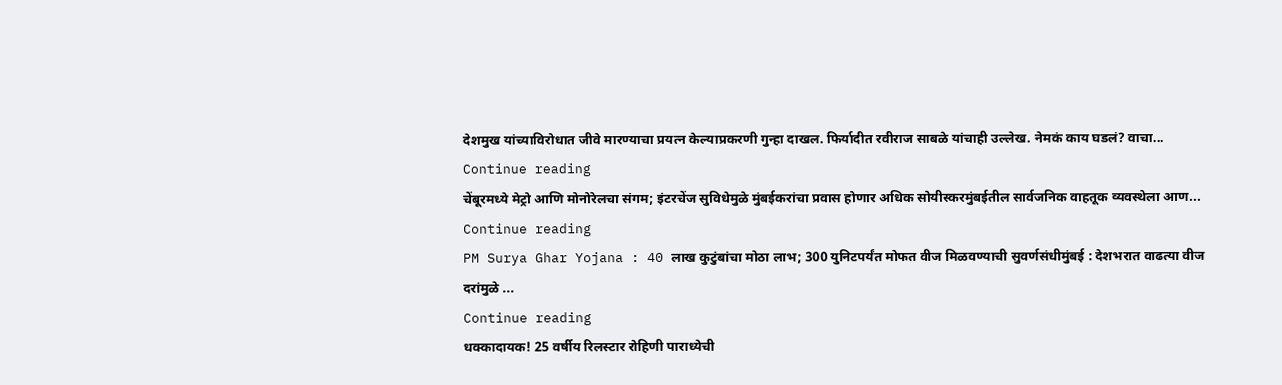देशमुख यांच्याविरोधात जीवे मारण्याचा प्रयत्न केल्याप्रकरणी गुन्हा दाखल. फिर्यादीत रवीराज साबळे यांचाही उल्लेख. नेमकं काय घडलं? वाचा...
Continue reading
चेंबूरमध्ये मेट्रो आणि मोनोरेलचा संगम; इंटरचेंज सुविधेमुळे मुंबईकरांचा प्रवास होणार अधिक सोयीस्करमुंबईतील सार्वजनिक वाहतूक व्यवस्थेला आण...
Continue reading
PM Surya Ghar Yojana : 40 लाख कुटुंबांचा मोठा लाभ; 300 युनिटपर्यंत मोफत वीज मिळवण्याची सुवर्णसंधीमुंबई : देशभरात वाढत्या वीज दरांमुळे ...
Continue reading
धक्कादायक! 25 वर्षीय रिलस्टार रोहिणी पाराध्येची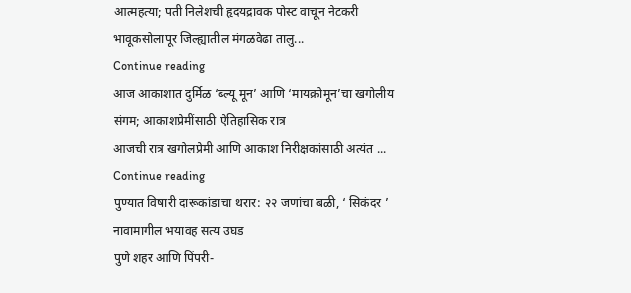आत्महत्या; पती निलेशची हृदयद्रावक पोस्ट वाचून नेटकरी भावूकसोलापूर जिल्ह्यातील मंगळवेढा तालु...
Continue reading
आज आकाशात दुर्मिळ ‘ब्ल्यू मून’ आणि ‘मायक्रोमून’चा खगोलीय संगम; आकाशप्रेमींसाठी ऐतिहासिक रात्र
आजची रात्र खगोलप्रेमी आणि आकाश निरीक्षकांसाठी अत्यंत ...
Continue reading
पुण्यात विषारी दारूकांडाचा थरार: २२ जणांचा बळी, ‘ सिकंदर ’ नावामागील भयावह सत्य उघड
पुणे शहर आणि पिंपरी-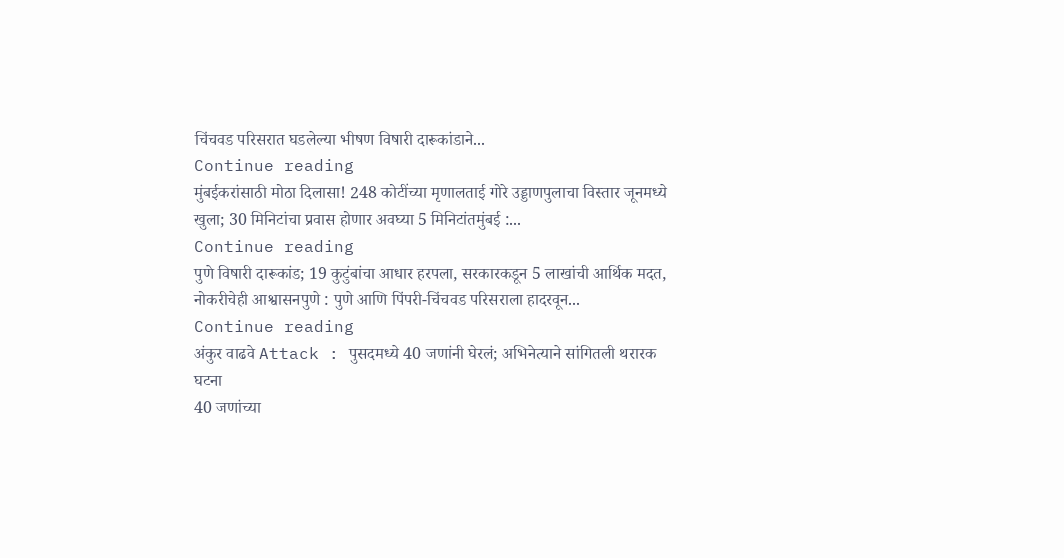चिंचवड परिसरात घडलेल्या भीषण विषारी दारूकांडाने...
Continue reading
मुंबईकरांसाठी मोठा दिलासा! 248 कोटींच्या मृणालताई गोरे उड्डाणपुलाचा विस्तार जूनमध्ये खुला; 30 मिनिटांचा प्रवास होणार अवघ्या 5 मिनिटांतमुंबई :...
Continue reading
पुणे विषारी दारूकांड; 19 कुटुंबांचा आधार हरपला, सरकारकडून 5 लाखांची आर्थिक मदत, नोकरीचेही आश्वासनपुणे : पुणे आणि पिंपरी-चिंचवड परिसराला हादरवून...
Continue reading
अंकुर वाढवे Attack : पुसदमध्ये 40 जणांनी घेरलं; अभिनेत्याने सांगितली थरारक घटना
40 जणांच्या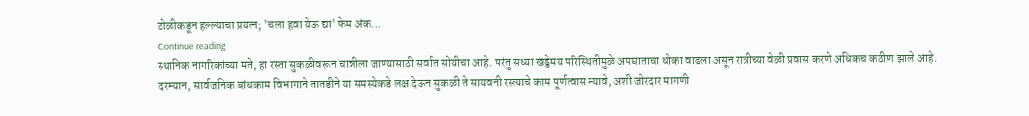टोळीकडून हल्ल्याचा प्रयत्न; 'चला हवा येऊ द्या' फेम अंक...
Continue reading
स्थानिक नागरिकांच्या मते, हा रस्ता सुकळीवरून चान्नीला जाण्यासाठी सर्वात सोयीचा आहे. परंतु सध्या खड्डेमय परिस्थितीमुळे अपघाताचा धोका वाढला असून रात्रीच्या वेळी प्रवास करणे अधिकच कठीण झाले आहे.
दरम्यान, सार्वजनिक बांधकाम विभागाने तातडीने या समस्येकडे लक्ष देऊन सुकळी ते सायवनी रस्त्याचे काम पूर्णत्वास न्यावे, अशी जोरदार मागणी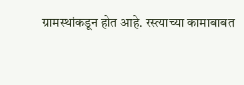ग्रामस्थांकडून होत आहे. रस्त्याच्या कामाबाबत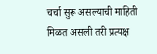चर्चा सुरू असल्याची माहिती मिळत असली तरी प्रत्यक्ष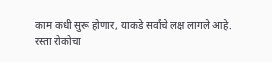काम कधी सुरू होणार, याकडे सर्वांचे लक्ष लागले आहे.
रस्ता रोकोचा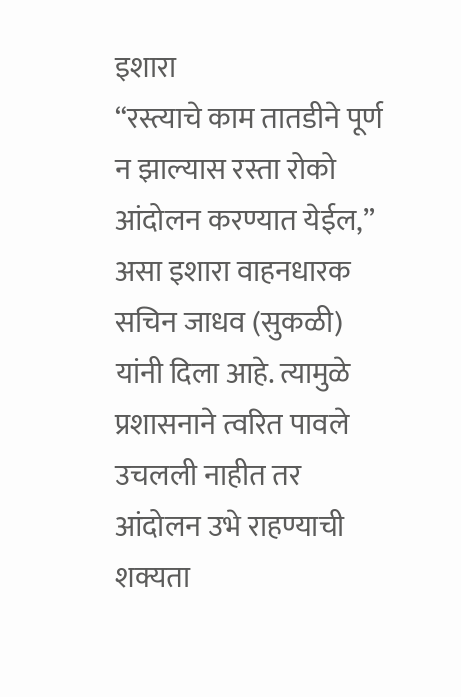इशारा
“रस्त्याचे काम तातडीने पूर्ण न झाल्यास रस्ता रोको आंदोलन करण्यात येईल,” असा इशारा वाहनधारक सचिन जाधव (सुकळी) यांनी दिला आहे. त्यामुळे प्रशासनाने त्वरित पावले उचलली नाहीत तर आंदोलन उभे राहण्याची शक्यता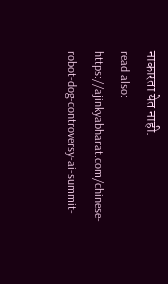नाकारता येत नाही.
read also: https://ajinkyabharat.com/chinese-robot-dog-controversy-ai-summit-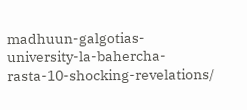madhuun-galgotias-university-la-bahercha-rasta-10-shocking-revelations/